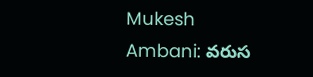Mukesh Ambani: వరుస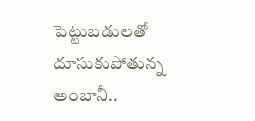పెట్టుబడులతో దూసుకుపోతున్న అంబానీ..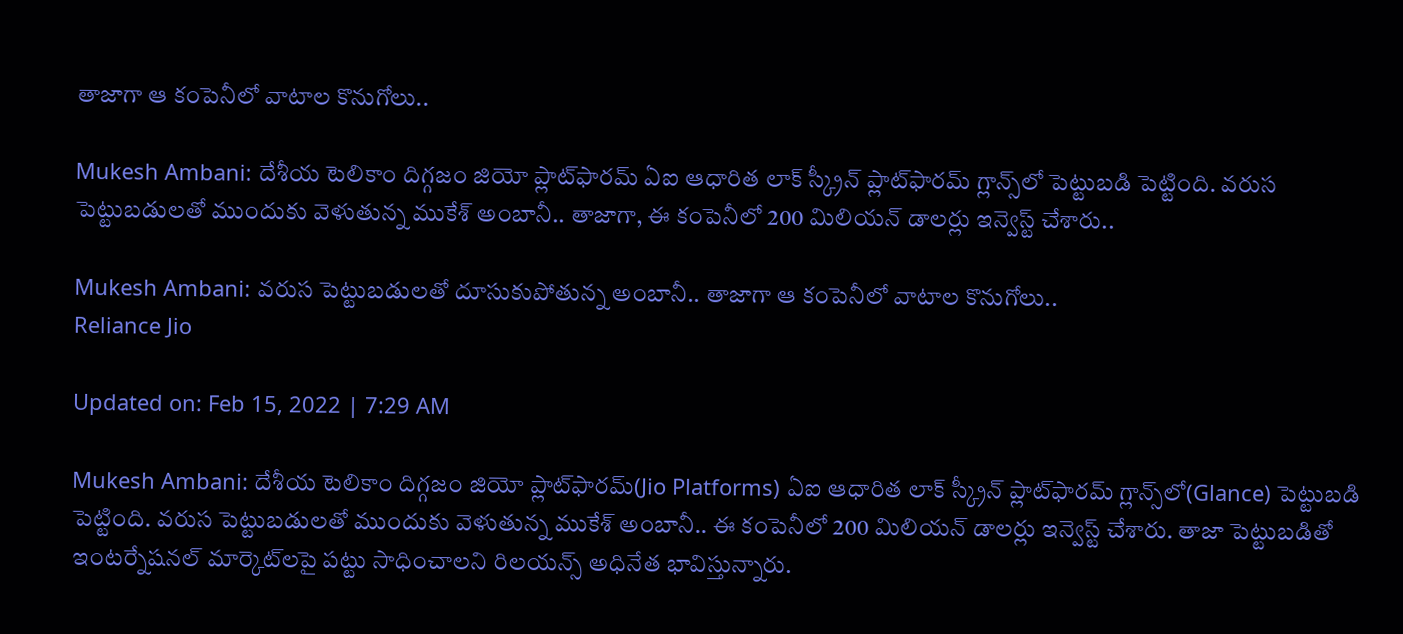తాజాగా ఆ కంపెనీలో వాటాల కొనుగోలు..

Mukesh Ambani: దేశీయ టెలికాం దిగ్గజం జియో ప్లాట్‌ఫారమ్ ఏఐ ఆధారిత లాక్ స్క్రీన్ ప్లాట్‌ఫారమ్ గ్లాన్స్‌లో పెట్టుబడి పెట్టింది. వరుస పెట్టుబడులతో ముందుకు వెళుతున్న ముకేశ్ అంబానీ.. తాజాగా, ఈ కంపెనీలో 200 మిలియన్ డాలర్లు ఇన్వెస్ట్ చేశారు..

Mukesh Ambani: వరుస పెట్టుబడులతో దూసుకుపోతున్న అంబానీ.. తాజాగా ఆ కంపెనీలో వాటాల కొనుగోలు..
Reliance Jio

Updated on: Feb 15, 2022 | 7:29 AM

Mukesh Ambani: దేశీయ టెలికాం దిగ్గజం జియో ప్లాట్‌ఫారమ్(Jio Platforms) ఏఐ ఆధారిత లాక్ స్క్రీన్ ప్లాట్‌ఫారమ్ గ్లాన్స్‌లో(Glance) పెట్టుబడి పెట్టింది. వరుస పెట్టుబడులతో ముందుకు వెళుతున్న ముకేశ్ అంబానీ.. ఈ కంపెనీలో 200 మిలియన్ డాలర్లు ఇన్వెస్ట్ చేశారు. తాజా పెట్టుబడితో ఇంట‌ర్నేష‌నల్ మార్కెట్‌ల‌పై ప‌ట్టు సాధించాల‌ని రిలయన్స్ అధినేత భావిస్తున్నారు.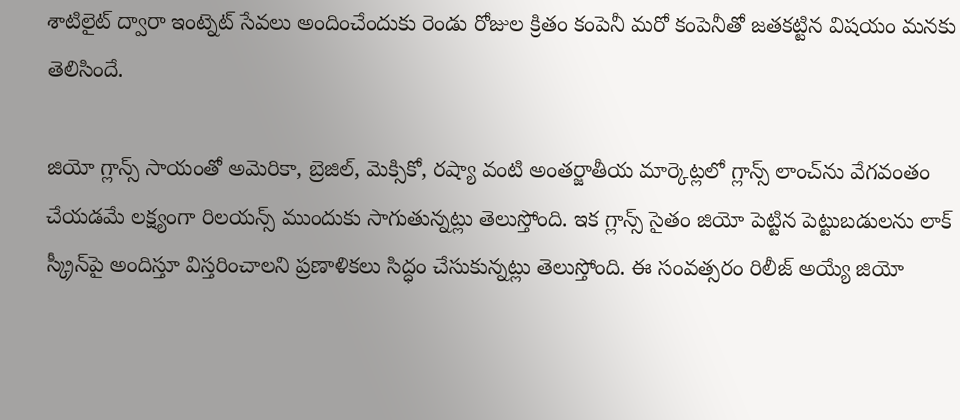శాటిలైట్ ద్వారా ఇంట్నెట్ సేవలు అందించేందుకు రెండు రోజుల క్రితం కంపెనీ మరో కంపెనీతో జతకట్టిన విషయం మనకు తెలిసిందే.

జియో గ్లాన్స్ సాయంతో అమెరికా, బ్రెజిల్, మెక్సికో, రష్యా వంటి అంతర్జాతీయ మార్కెట్లలో గ్లాన్స్ లాంచ్‌ను వేగవంతం చేయడమే లక్ష్యంగా రిలయన్స్ ముందుకు సాగుతున్నట్లు తెలుస్తోంది. ఇక గ్లాన్స్ సైతం జియో పెట్టిన పెట్టుబడుల‌ను లాక్ స్క్రీన్‌పై అందిస్తూ విస్తరించాలని ప్రణాళికలు సిద్ధం చేసుకున్నట్లు తెలుస్తోంది. ఈ సంవత్సరం రిలీజ్ అయ్యే జియో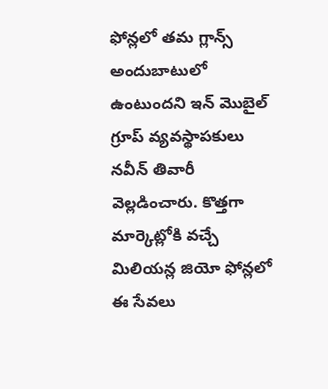ఫోన్లలో తమ గ్లాన్స్ అందుబాటులో ఉంటుందని ఇన్ మెుబైల్ గ్రూప్ వ్యవస్థాపకులు నవీన్ తివారీ వెల్లడించారు. కొత్తగా మార్కెట్లోకి వచ్చే మిలియన్ల జియో ఫోన్లలో ఈ సేవలు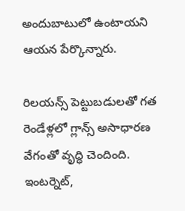అందుబాటులో ఉంటాయని ఆయన పేర్కొన్నారు.

రిలయన్స్ పెట్టుబ‌డులతో గత రెండేళ్లలో గ్లాన్స్ అసాధారణ వేగంతో వృద్ధి చెందింది. ఇంటర్నెట్,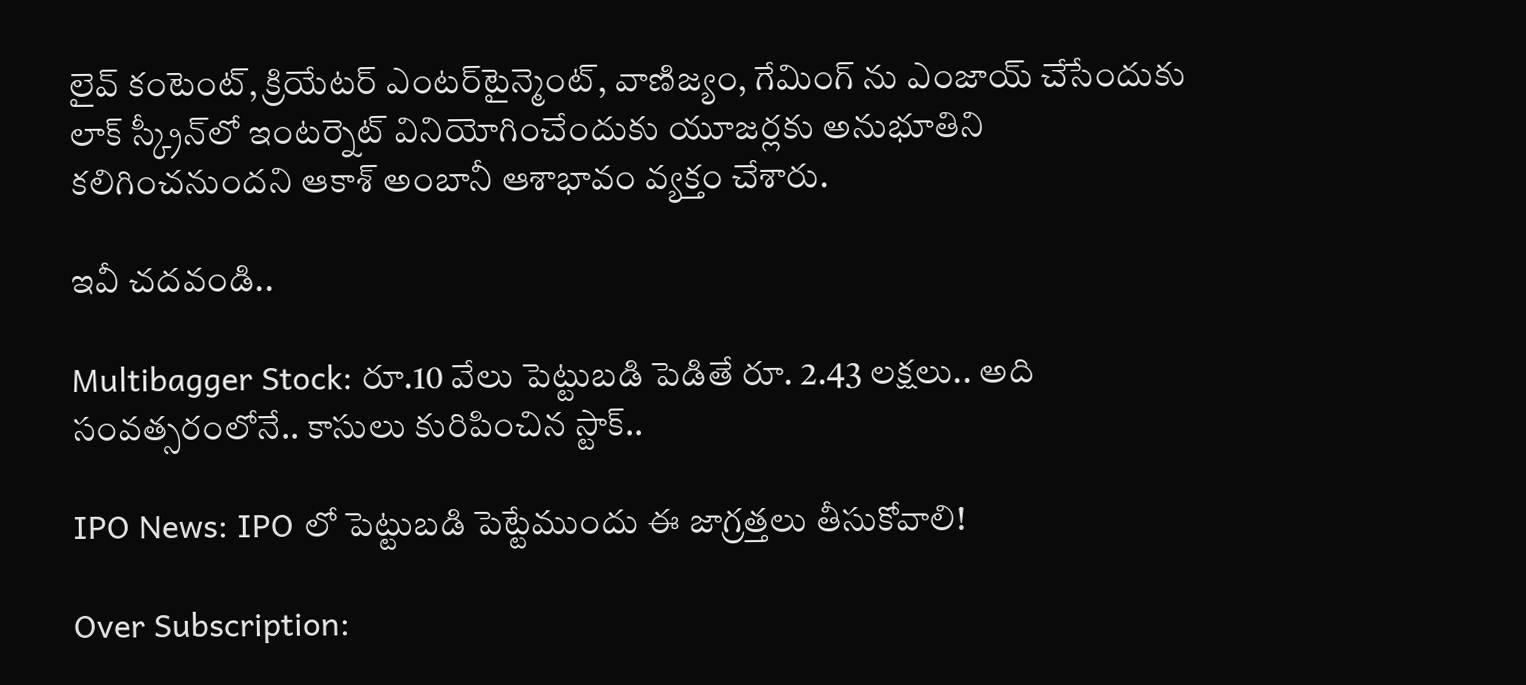లైవ్ కంటెంట్, క్రియేటర్ ఎంట‌ర్‌టైన్మెంట్‌, వాణిజ్యం, గేమింగ్ ను ఎంజాయ్ చేసేందుకు లాక్ స్క్రీన్‌లో ఇంటర్నెట్ వినియోగించేందుకు యూజర్లకు అనుభూతిని కలిగించనుందని ఆకాశ్ అంబానీ ఆశాభావం వ్యక్తం చేశారు.

ఇవీ చదవండి..

Multibagger Stock: రూ.10 వేలు పెట్టుబడి పెడితే రూ. 2.43 లక్షలు.. అది సంవత్సరంలోనే.. కాసులు కురిపించిన స్టాక్..

IPO News: IPO లో పెట్టుబడి పెట్టేముందు ఈ జాగ్రత్తలు తీసుకోవాలి!

Over Subscription: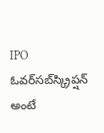IPO ఓవర్‌సబ్‌స్క్రిప్షన్ అంటే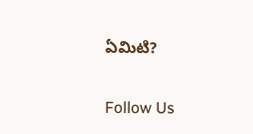ఏమిటి?

Follow Us